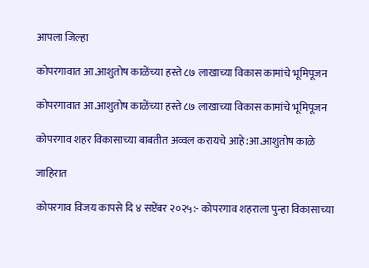आपला जिल्हा

कोपरगावात आ.आशुतोष काळेंच्या हस्ते ८७ लाखाच्या विकास कामांचे भूमिपूजन

कोपरगावात आ.आशुतोष काळेंच्या हस्ते ८७ लाखाच्या विकास कामांचे भूमिपूजन

कोपरगाव शहर विकासाच्या बाबतीत अव्वल करायचे आहे :आ.आशुतोष काळे

जाहिरात

कोपरगाव विजय कापसे दि ४ सप्टेंबर २०२५:- कोपरगाव शहराला पुन्हा विकासाच्या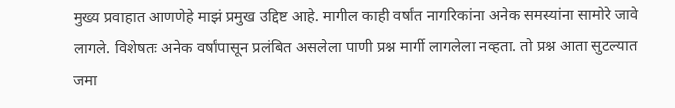मुख्य प्रवाहात आणणेहे माझं प्रमुख उद्दिष्ट आहे. मागील काही वर्षांत नागरिकांना अनेक समस्यांना सामोरे जावे लागले. विशेषतः अनेक वर्षांपासून प्रलंबित असलेला पाणी प्रश्न मार्गी लागलेला नव्हता. तो प्रश्न आता सुटल्यात जमा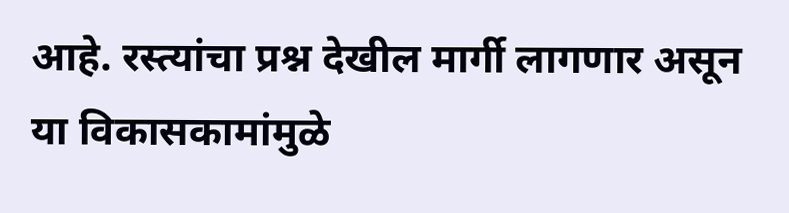आहे. रस्त्यांचा प्रश्न देखील मार्गी लागणार असून या विकासकामांमुळे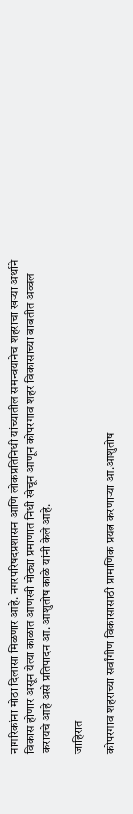नागरिकांना मोठा दिलासा मिळणार आहे. नगरपरिषदप्रशासन आणि लोकप्रतिनिधी यांच्यातील समन्वयानेच शहराचा खऱ्या अर्थाने विकास होणार असून येत्या काळात आणखी मोठ्या प्रमाणात निधी खेचून आणून कोपरगाव शहर विकासाच्या बाबतीत अव्वल करायचे आहे असे प्रतिपादन आ. आशुतोष काळे यांनी केले आहे.

जाहिरात

कोपरगाव शहराच्या सर्वांगीण विकासासाठी प्रामाणिक प्रयत्न करणाऱ्या आ.आशुतोष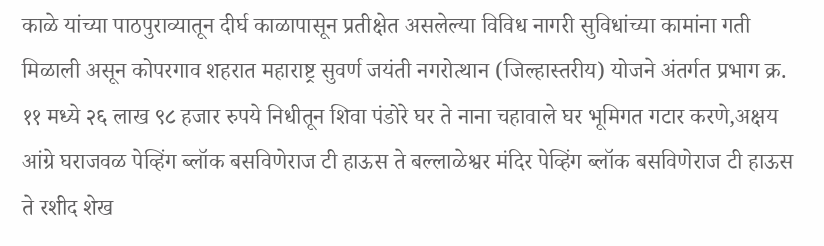काळे यांच्या पाठपुराव्यातून दीर्घ काळापासून प्रतीक्षेत असलेल्या विविध नागरी सुविधांच्या कामांना गती मिळाली असून कोपरगाव शहरात महाराष्ट्र सुवर्ण जयंती नगरोत्थान (जिल्हास्तरीय) योजने अंतर्गत प्रभाग क्र. ११ मध्ये २६ लाख ९८ हजार रुपये निधीतून शिवा पंडोरे घर ते नाना चहावाले घर भूमिगत गटार करणे,अक्षय आंग्रे घराजवळ पेव्हिंग ब्लॉक बसविणेराज टी हाऊस ते बल्लाळेश्वर मंदिर पेव्हिंग ब्लॉक बसविणेराज टी हाऊस ते रशीद शेख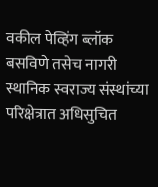वकील पेव्हिंग ब्लॉक बसविणे तसेच नागरी स्थानिक स्वराज्य संस्थांच्या परिक्षेत्रात अधिसुचित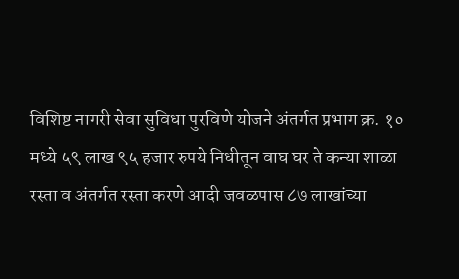विशिष्ट नागरी सेवा सुविधा पुरविणे योजने अंतर्गत प्रभाग क्र. १० मध्ये ५९ लाख ९५ हजार रुपये निधीतून वाघ घर ते कन्या शाळा रस्ता व अंतर्गत रस्ता करणे आदी जवळपास ८७ लाखांच्या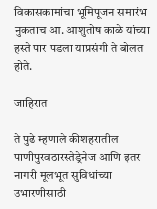विकासकामांचा भूमिपूजन समारंभ नुकताच आ. आशुतोष काळे यांच्या हस्ते पार पडला याप्रसंगी ते बोलत होते.

जाहिरात

ते पुढे म्हणाले कीशहरातील पाणीपुरवठारस्तेड्रेनेज आणि इतर नागरी मूलभूत सुविधांच्या उभारणीसाठी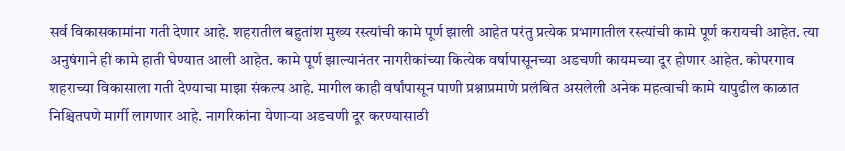सर्व विकासकामांना गती देणार आहे. शहरातील बहुतांश मुख्य रस्त्यांची कामे पूर्ण झाली आहेत परंतु प्रत्येक प्रभागातील रस्त्यांची कामे पूर्ण करायची आहेत. त्या अनुषंगाने ही कामे हाती घेण्यात आली आहेत. कामे पूर्ण झाल्यानंतर नागरीकांच्या कित्येक वर्षापासूनच्या अडचणी कायमच्या दूर होणार आहेत. कोपरगाव शहराच्या विकासाला गती देण्याचा माझा संकल्प आहे. मागील काही वर्षांपासून पाणी प्रश्नाप्रमाणे प्रलंबित असलेली अनेक महत्वाची कामे यापुढील काळात निश्चितपणे मार्गी लागणार आहे. नागरिकांना येणाऱ्या अडचणी दूर करण्यासाठी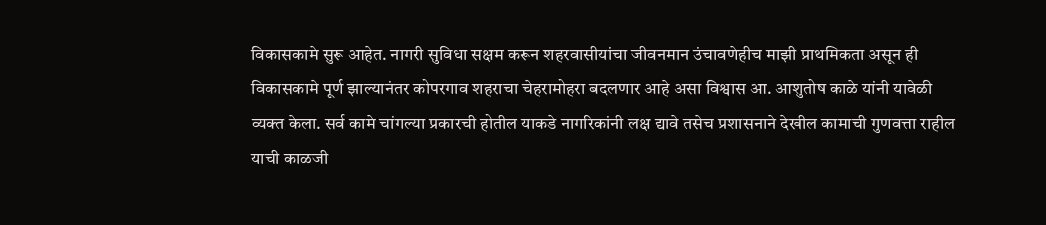विकासकामे सुरू आहेत. नागरी सुविधा सक्षम करून शहरवासीयांचा जीवनमान उंचावणेहीच माझी प्राथमिकता असून ही विकासकामे पूर्ण झाल्यानंतर कोपरगाव शहराचा चेहरामोहरा बदलणार आहे असा विश्वास आ. आशुतोष काळे यांनी यावेळी व्यक्त केला. सर्व कामे चांगल्या प्रकारची होतील याकडे नागरिकांनी लक्ष द्यावे तसेच प्रशासनाने देखील कामाची गुणवत्ता राहील याची काळजी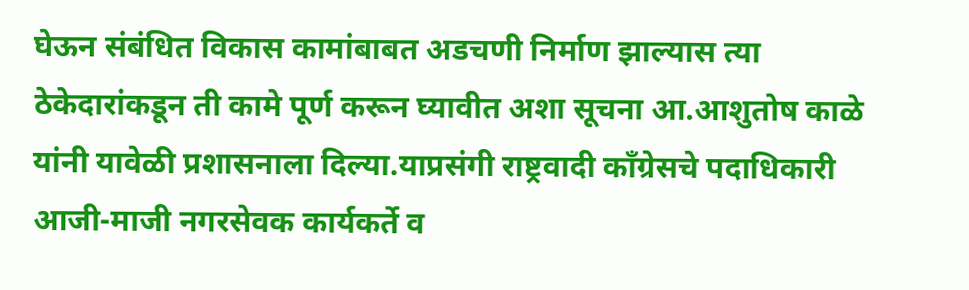घेऊन संबंधित विकास कामांबाबत अडचणी निर्माण झाल्यास त्या ठेकेदारांकडून ती कामे पूर्ण करून घ्यावीत अशा सूचना आ.आशुतोष काळे यांनी यावेळी प्रशासनाला दिल्या.याप्रसंगी राष्ट्रवादी काँग्रेसचे पदाधिकारी आजी-माजी नगरसेवक कार्यकर्ते व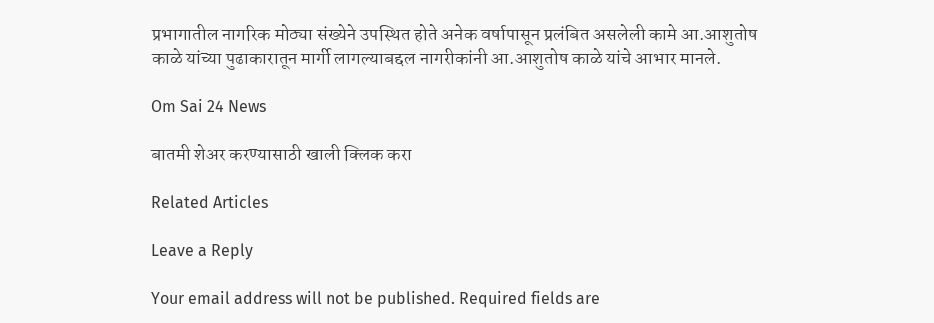प्रभागातील नागरिक मोठ्या संख्येने उपस्थित होते अनेक वर्षापासून प्रलंबित असलेली कामे आ.आशुतोष काळे यांच्या पुढाकारातून मार्गी लागल्याबद्दल नागरीकांनी आ.आशुतोष काळे यांचे आभार मानले.

Om Sai 24 News

बातमी शेअर करण्यासाठी खाली क्लिक करा

Related Articles

Leave a Reply

Your email address will not be published. Required fields are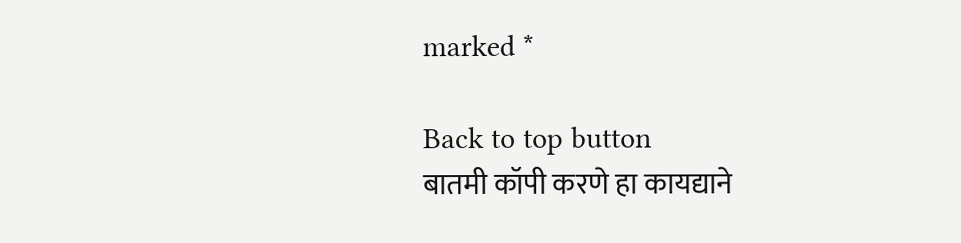marked *

Back to top button
बातमी कॉपी करणे हा कायद्याने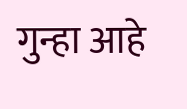गुन्हा आहे